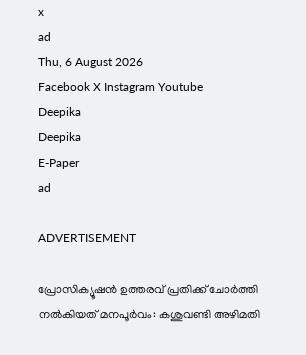x
ad
Thu, 6 August 2026
Facebook X Instagram Youtube
Deepika
Deepika
E-Paper
ad

ADVERTISEMENT

പ്രോസിക്യൂഷന്‍ ഉത്തരവ് പ്രതിക്ക് ചോര്‍ത്തി നല്‍കിയത് മനപൂര്‍വം: കശുവണ്ടി അഴിമതി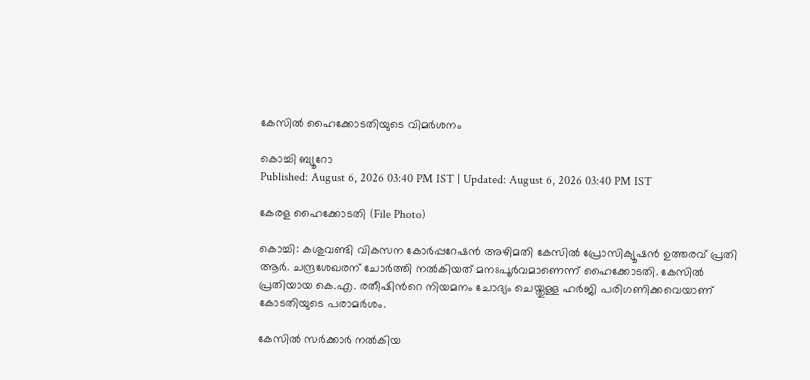കേസില്‍ ഹൈക്കോടതിയുടെ വിമര്‍ശനം

കൊച്ചി ബ്യൂറോ
Published: August 6, 2026 03:40 PM IST | Updated: August 6, 2026 03:40 PM IST

കേരള ഹൈക്കോടതി (File Photo)

കൊച്ചി: കശുവണ്ടി വികസന കോര്‍പ്പറേഷന്‍ അഴിമതി കേസില്‍ പ്രോസിക്യൂഷന്‍ ഉത്തരവ് പ്രതി ആര്‍. ചന്ദ്രശേഖരന് ചോര്‍ത്തി നല്‍കിയത് മനഃപൂര്‍വമാണെന്ന് ഹൈക്കോടതി. കേസില്‍ പ്രതിയായ കെ.എ. രതീഷിന്‍റെ നിയമനം ചോദ്യം ചെയ്തുള്ള ഹര്‍ജി പരിഗണിക്കവെയാണ് കോടതിയുടെ പരാമര്‍ശം.

കേസില്‍ സര്‍ക്കാര്‍ നല്‍കിയ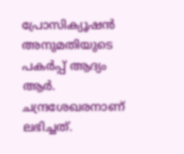പ്രോസിക്യൂഷന്‍ അനുമതിയുടെ പകര്‍പ്പ് ആദ്യം ആര്‍. ചന്ദ്രശേഖരനാണ് ലഭിച്ചത്.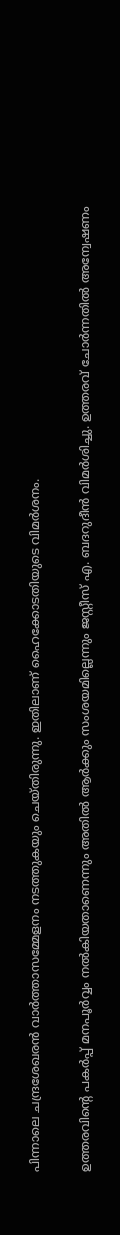പിന്നാലെ ചന്ദ്രശേഖരന്‍ വാര്‍ത്താസമ്മേളനം നടത്തുകയും ചെയ്തിരുന്നു. ഇതിലാണ് ഹൈക്കോടതിയുടെ വിമര്‍ശനം.

ഉത്തരവിന്‍റെ പകര്‍പ്പ് മനപൂര്‍വ്വം നല്‍കിയതാണെന്നും അതില്‍ ആര്‍ക്കും സംശയമില്ലെന്നും ജസ്റ്റീസ് എ. ബദറുദീന്‍ വിമര്‍ശിച്ചു. ഉത്തരവ് ചോര്‍ന്നതില്‍ അന്വേഷണം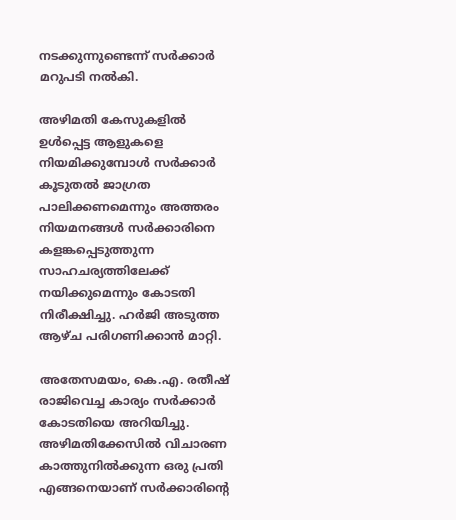നടക്കുന്നുണ്ടെന്ന് സര്‍ക്കാര്‍ മറുപടി നല്‍കി.

അഴിമതി കേസുകളില്‍ ഉള്‍പ്പെട്ട ആളുകളെ നിയമിക്കുമ്പോള്‍ സര്‍ക്കാര്‍ കൂടുതല്‍ ജാഗ്രത പാലിക്കണമെന്നും അത്തരം നിയമനങ്ങള്‍ സര്‍ക്കാരിനെ കളങ്കപ്പെടുത്തുന്ന സാഹചര്യത്തിലേക്ക് നയിക്കുമെന്നും കോടതി നിരീക്ഷിച്ചു. ഹര്‍ജി അടുത്ത ആഴ്ച പരിഗണിക്കാന്‍ മാറ്റി.

അതേസമയം, കെ.എ. രതീഷ് രാജിവെച്ച കാര്യം സര്‍ക്കാര്‍ കോടതിയെ അറിയിച്ചു. അഴിമതിക്കേസില്‍ വിചാരണ കാത്തുനില്‍ക്കുന്ന ഒരു പ്രതി എങ്ങനെയാണ് സര്‍ക്കാരിന്‍റെ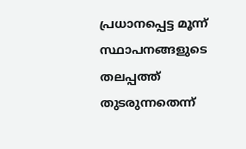പ്രധാനപ്പെട്ട മൂന്ന് സ്ഥാപനങ്ങളുടെ തലപ്പത്ത് തുടരുന്നതെന്ന്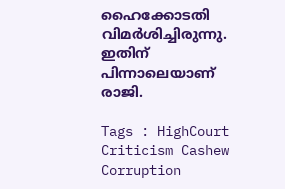ഹൈക്കോടതി വിമര്‍ശിച്ചിരുന്നു. ഇതിന് പിന്നാലെയാണ് രാജി.

Tags : HighCourt Criticism Cashew Corruption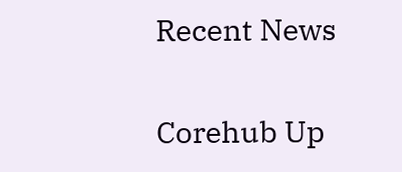Recent News

Corehub Up